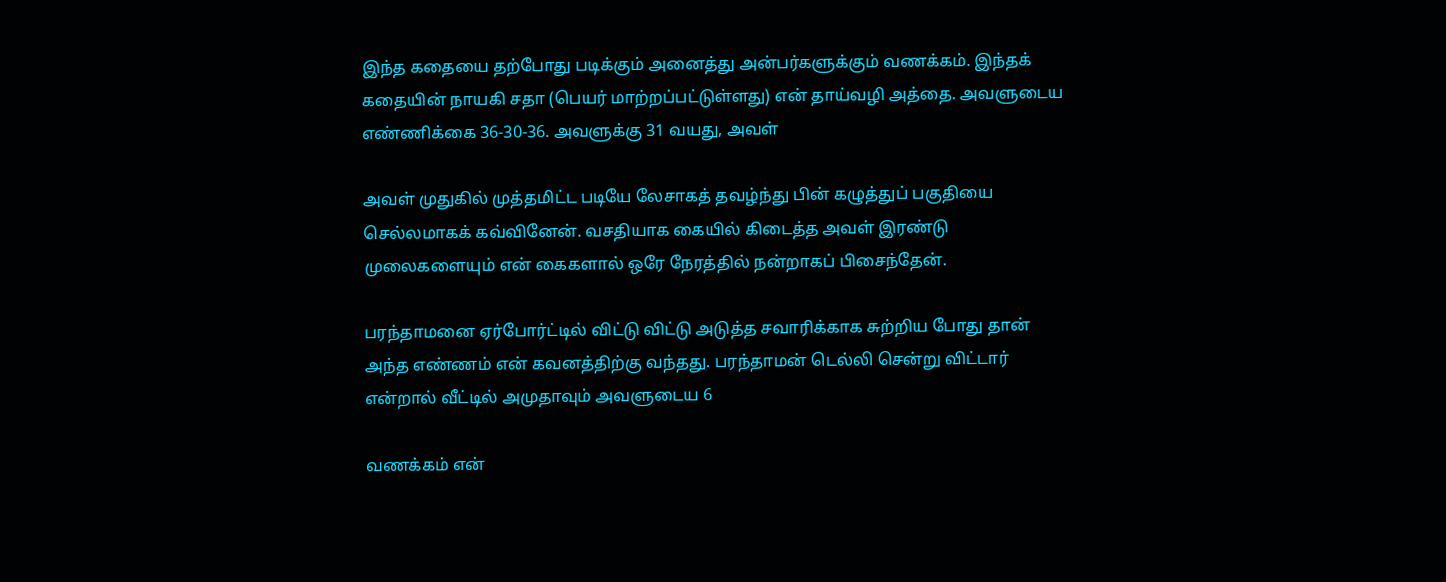இந்த கதையை தற்போது படிக்கும் அனைத்து அன்பர்களுக்கும் வணக்கம். இந்தக் கதையின் நாயகி சதா (பெயர் மாற்றப்பட்டுள்ளது) என் தாய்வழி அத்தை. அவளுடைய எண்ணிக்கை 36-30-36. அவளுக்கு 31 வயது, அவள்

அவள் முதுகில் முத்தமிட்ட படியே லேசாகத் தவழ்ந்து பின் கழுத்துப் பகுதியை செல்லமாகக் கவ்வினேன். வசதியாக கையில் கிடைத்த அவள் இரண்டு முலைகளையும் என் கைகளால் ஒரே நேரத்தில் நன்றாகப் பிசைந்தேன்.

பரந்தாமனை ஏர்போர்ட்டில் விட்டு விட்டு அடுத்த சவாரிக்காக சுற்றிய போது தான் அந்த எண்ணம் என் கவனத்திற்கு வந்தது. பரந்தாமன் டெல்லி சென்று விட்டார் என்றால் வீட்டில் அமுதாவும் அவளுடைய 6

வணக்கம் என்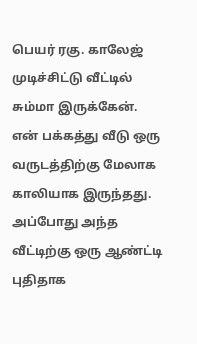பெயர் ரகு. காலேஜ் முடிச்சிட்டு வீட்டில் சும்மா இருக்கேன். என் பக்கத்து வீடு ஒரு வருடத்திற்கு மேலாக காலியாக இருந்தது. அப்போது அந்த வீட்டிற்கு ஒரு ஆண்ட்டி புதிதாக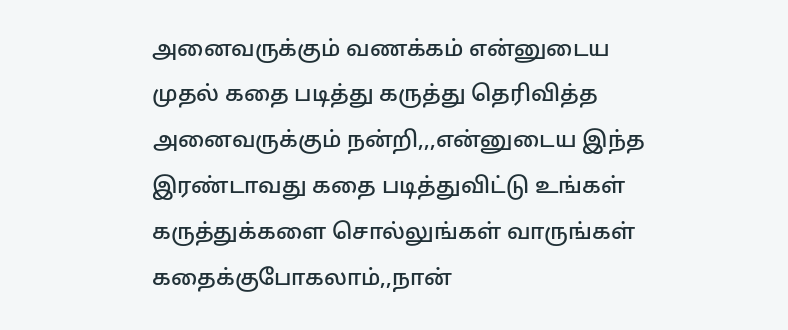அனைவருக்கும் வணக்கம் என்னுடைய முதல் கதை படித்து கருத்து தெரிவித்த அனைவருக்கும் நன்றி,,,என்னுடைய இந்த இரண்டாவது கதை படித்துவிட்டு உங்கள் கருத்துக்களை சொல்லுங்கள் வாருங்கள் கதைக்குபோகலாம்,,நான்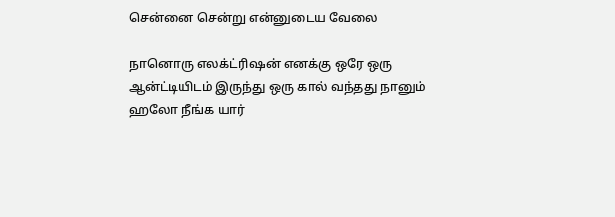சென்னை சென்று என்னுடைய வேலை

நானொரு எலக்ட்ரிஷன் எனக்கு ஒரே ஒரு ஆன்ட்டியிடம் இருந்து ஒரு கால் வந்தது நானும் ஹலோ நீங்க யார்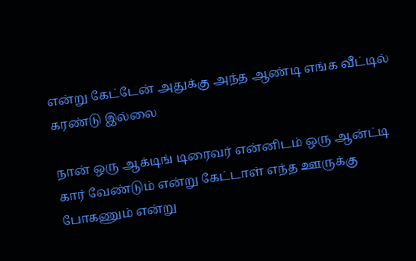என்று கேட்டேன் அதுக்கு அந்த ஆண்டி எங்க வீட்டில் கரண்டு இல்லை

நான் ஒரு ஆக்டிங் டிரைவர் என்னிடம் ஒரு ஆன்ட்டி கார் வேண்டும் என்று கேட்டாள் எந்த ஊருக்கு போகணும் என்று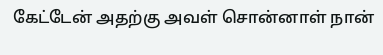கேட்டேன் அதற்கு அவள் சொன்னாள் நான்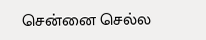சென்னை செல்ல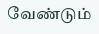வேண்டும்